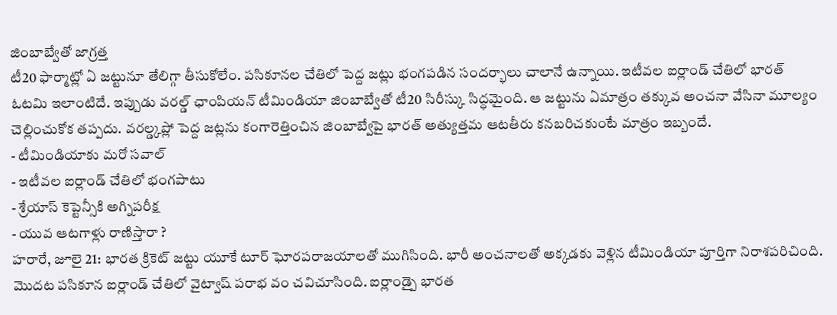జింబాబ్వేతో జాగ్రత్త
టీ20 ఫార్మాట్లో ఏ జట్టునూ తేలిగ్గా తీసుకోలేం. పసికూనల చేతిలో పెద్ద జట్లు భంగపడిన సందర్భాలు చాలానే ఉన్నాయి. ఇటీవల ఐర్లాండ్ చేతిలో భారత్ ఓటమి ఇలాంటిదే. ఇప్పుడు వరల్డ్ ఛాంపియన్ టీమిండియా జింబాబ్వేతో టీ20 సిరీస్కు సిద్ధమైంది. ఆ జట్టును ఏమాత్రం తక్కువ అంచనా వేసినా మూల్యం చెల్లించుకోక తప్పదు. వరల్డ్కప్లో పెద్ద జట్లను కంగారెత్తించిన జింబాబ్వేపై భారత్ అత్యుత్తమ ఆటతీరు కనబరిచకుంటే మాత్రం ఇబ్బందే.
- టీమిండియాకు మరో సవాల్
- ఇటీవల ఐర్లాండ్ చేతిలో భంగపాటు
- శ్రేయాస్ కెప్టెన్సీకి అగ్నిపరీక్ష
- యువ ఆటగాళ్లు రాణిస్తారా ?
హరారే, జూలై 21: భారత క్రికెట్ జట్టు యూకే టూర్ ఘోరపరాజయాలతో ముగిసింది. భారీ అంచనాలతో అక్కడకు వెళ్లిన టీమిండియా పూర్తిగా నిరాశపరిచింది. మొదట పసికూన ఐర్లాండ్ చేతిలో వైట్వాష్ పరాభ వం చవిచూసింది. ఐర్లాండ్పై భారత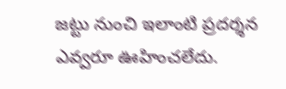జట్టు నుంచి ఇలాంటి ప్రదర్శన ఎవ్వరూ ఊహించలేదు.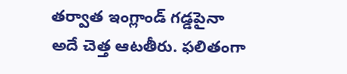తర్వాత ఇంగ్లాండ్ గడ్డపైనా అదే చెత్త ఆటతీరు. ఫలితంగా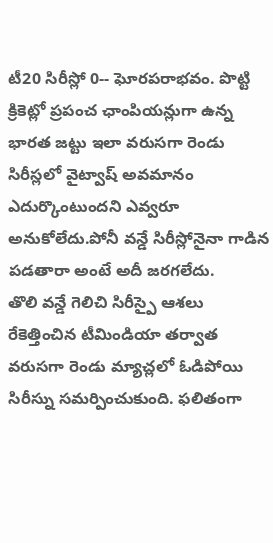టీ20 సిరీస్లో 0-- ఘోరపరాభవం. పొట్టి క్రికెట్లో ప్రపంచ ఛాంపియన్లుగా ఉన్న భారత జట్టు ఇలా వరుసగా రెండు సిరీస్లలో వైట్వాష్ అవమానం ఎదుర్కొంటుందని ఎవ్వరూ అనుకోలేదు.పోనీ వన్డే సిరీస్లోనైనా గాడిన పడతారా అంటే అదీ జరగలేదు.
తొలి వన్డే గెలిచి సిరీస్పై ఆశలు రేకెత్తించిన టీమిండియా తర్వాత వరుసగా రెండు మ్యాచ్లలో ఓడిపోయి సిరీస్ను సమర్పించుకుంది. ఫలితంగా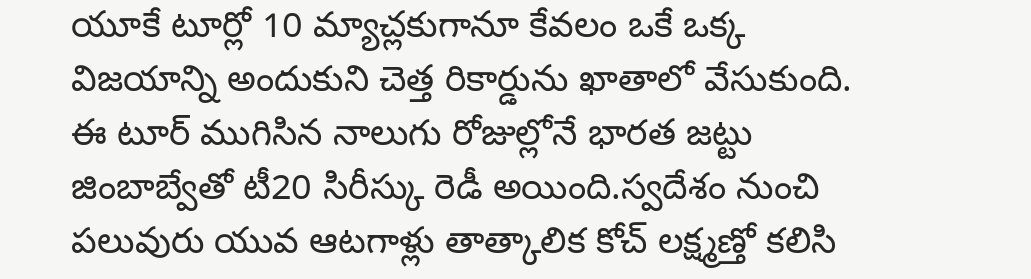యూకే టూర్లో 10 మ్యాచ్లకుగానూ కేవలం ఒకే ఒక్క విజయాన్ని అందుకుని చెత్త రికార్డును ఖాతాలో వేసుకుంది. ఈ టూర్ ముగిసిన నాలుగు రోజుల్లోనే భారత జట్టు జింబాబ్వేతో టీ20 సిరీస్కు రెడీ అయింది.స్వదేశం నుంచి పలువురు యువ ఆటగాళ్లు తాత్కాలిక కోచ్ లక్ష్మణ్తో కలిసి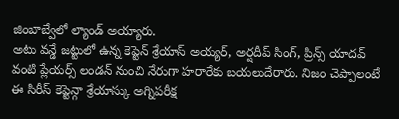జింబాబ్వేలో ల్యాండ్ అయ్యారు.
అటు వన్డే జట్టులో ఉన్న కెప్టెన్ శ్రేయాస్ అయ్యర్, అర్షదీప్ సింగ్, ప్రిన్స్ యాదవ్ వంటి ప్లేయర్స్ లండన్ నుంచి నేరుగా హరారేకు బయలుదేరారు. నిజం చెప్పాలంటే ఈ సిరీస్ కెప్టెన్గా శ్రేయాస్కు అగ్నిపరీక్ష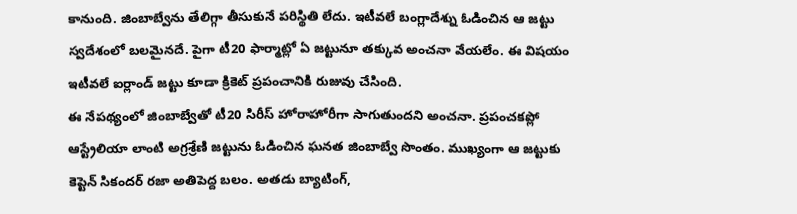కానుంది. జింబాబ్వేను తేలిగ్గా తీసుకునే పరిస్థితి లేదు. ఇటీవలే బంగ్లాదేశ్ను ఓడించిన ఆ జట్టు స్వదేశంలో బలమైనదే. పైగా టీ20 ఫార్మాట్లో ఏ జట్టునూ తక్కువ అంచనా వేయలేం. ఈ విషయం ఇటీవలే ఐర్లాండ్ జట్టు కూడా క్రికెట్ ప్రపంచానికి రుజువు చేసింది.
ఈ నేపథ్యంలో జింబాబ్వేతో టీ20 సిరీస్ హోరాహోరీగా సాగుతుందని అంచనా. ప్రపంచకప్లో ఆస్ట్రేలియా లాంటి అగ్రశ్రేణి జట్టును ఓడించిన ఘనత జింబాబ్వే సొంతం. ముఖ్యంగా ఆ జట్టుకు కెప్టెన్ సికందర్ రజా అతిపెద్ద బలం. అతడు బ్యాటింగ్,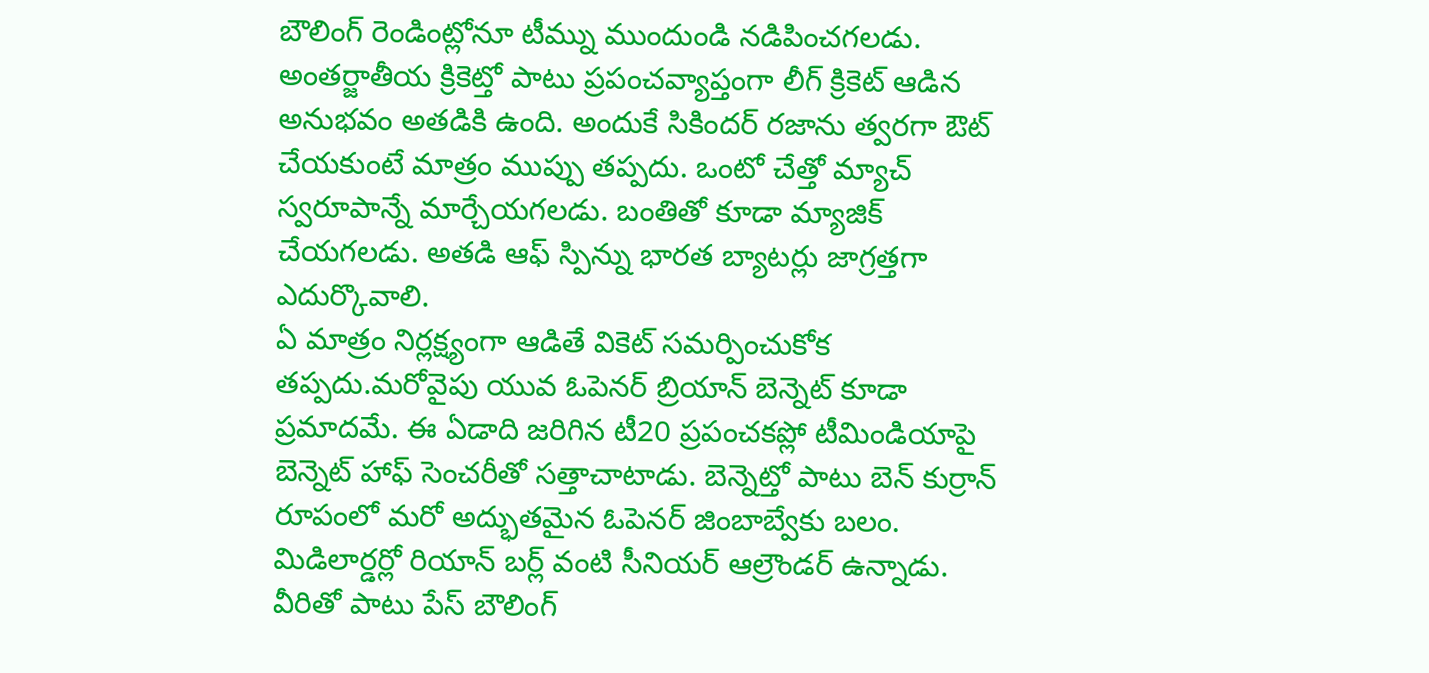బౌలింగ్ రెండింట్లోనూ టీమ్ను ముందుండి నడిపించగలడు. అంతర్జాతీయ క్రికెట్తో పాటు ప్రపంచవ్యాప్తంగా లీగ్ క్రికెట్ ఆడిన అనుభవం అతడికి ఉంది. అందుకే సికిందర్ రజాను త్వరగా ఔట్ చేయకుంటే మాత్రం ముప్పు తప్పదు. ఒంటో చేత్తో మ్యాచ్ స్వరూపాన్నే మార్చేయగలడు. బంతితో కూడా మ్యాజిక్ చేయగలడు. అతడి ఆఫ్ స్పిన్ను భారత బ్యాటర్లు జాగ్రత్తగా ఎదుర్కొవాలి.
ఏ మాత్రం నిర్లక్ష్యంగా ఆడితే వికెట్ సమర్పించుకోక తప్పదు.మరోవైపు యువ ఓపెనర్ బ్రియాన్ బెన్నెట్ కూడా ప్రమాదమే. ఈ ఏడాది జరిగిన టీ20 ప్రపంచకప్లో టీమిండియాపై బెన్నెట్ హాఫ్ సెంచరీతో సత్తాచాటాడు. బెన్నెట్తో పాటు బెన్ కుర్రాన్ రూపంలో మరో అద్భుతమైన ఓపెనర్ జింబాబ్వేకు బలం. మిడిలార్డర్లో రియాన్ బర్ల్ వంటి సీనియర్ ఆల్రౌండర్ ఉన్నాడు. వీరితో పాటు పేస్ బౌలింగ్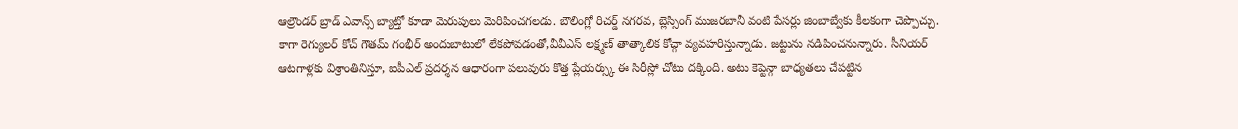ఆల్రౌండర్ బ్రాడ్ ఎవాన్స్ బ్యాట్తో కూడా మెరుపులు మెరిపించగలడు. బౌలింగ్లో రిచర్డ్ నగరవ, బ్లెస్సింగ్ ముజరబానీ వంటి పేసర్లు జింబాబ్వేకు కీలకంగా చెప్పొచ్చు.
కాగా రెగ్యులర్ కోచ్ గౌతమ్ గంభీర్ అందుబాటులో లేకపోవడంతో,వీవీఎస్ లక్ష్మణ్ తాత్కాలిక కోచ్గా వ్యవహరిస్తున్నాడు. జట్టును నడిపించనున్నారు. సీనియర్ ఆటగాళ్లకు విశ్రాంతినిస్తూ, ఐపీఎల్ ప్రదర్శన ఆధారంగా పలువురు కొత్త ప్లేయర్స్కు ఈ సిరీస్లో చోటు దక్కింది. అటు కెప్టెన్గా బాధ్యతలు చేపట్టిన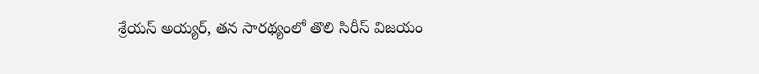శ్రేయస్ అయ్యర్, తన సారథ్యంలో తొలి సిరీస్ విజయం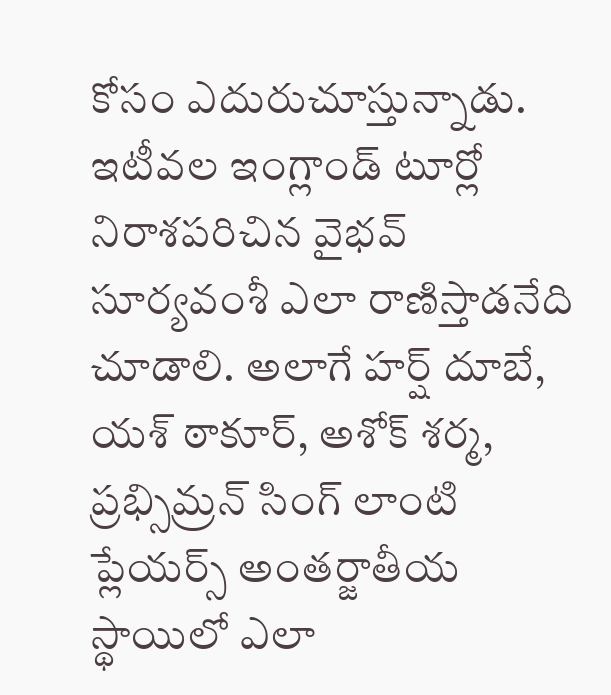కోసం ఎదురుచూస్తున్నాడు. ఇటీవల ఇంగ్లాండ్ టూర్లో నిరాశపరిచిన వైభవ్ సూర్యవంశీ ఎలా రాణిస్తాడనేది చూడాలి. అలాగే హర్ష్ దూబే, యశ్ ఠాకూర్, అశోక్ శర్మ, ప్రభ్సిమ్రన్ సింగ్ లాంటి ప్లేయర్స్ అంతర్జాతీయ స్థాయిలో ఎలా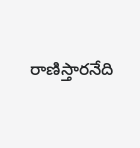రాణిస్తారనేది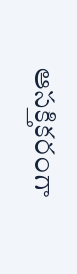ఆసక్తికరంగా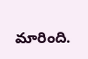మారింది.